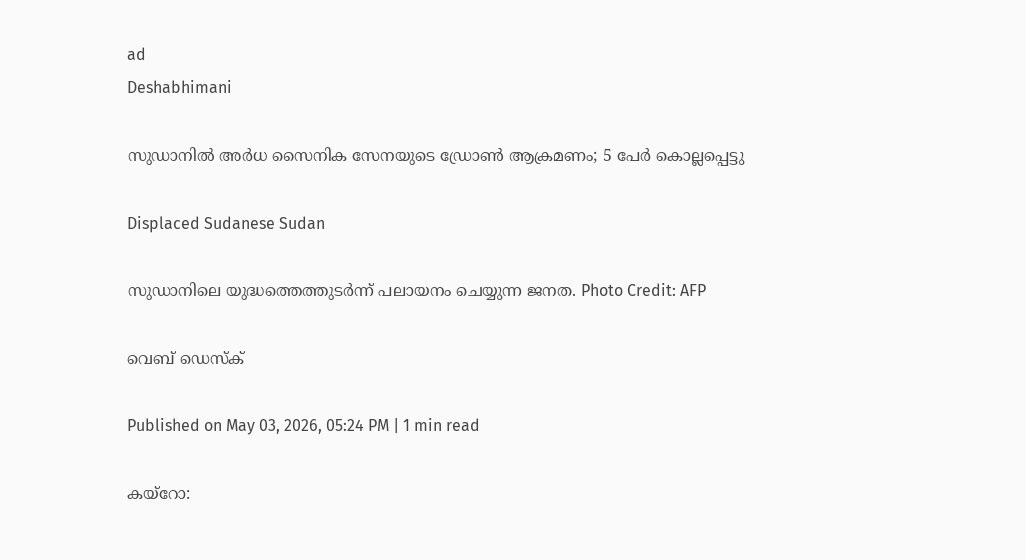ad
Deshabhimani

സുഡാനിൽ അർധ സൈനിക സേനയുടെ ഡ്രോൺ ആക്രമണം; 5 പേർ കൊല്ലപ്പെട്ടു

Displaced Sudanese Sudan

സുഡാനിലെ യുദ്ധത്തെത്തുടർന്ന് പലായനം ചെയ്യുന്ന ജനത. Photo Credit: AFP

വെബ് ഡെസ്ക്

Published on May 03, 2026, 05:24 PM | 1 min read

കയ്റോ: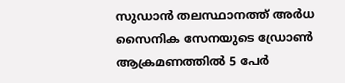സുഡാൻ തലസ്ഥാനത്ത് അർധ സൈനിക സേനയുടെ ഡ്രോൺ ആക്രമണത്തിൽ 5 പേർ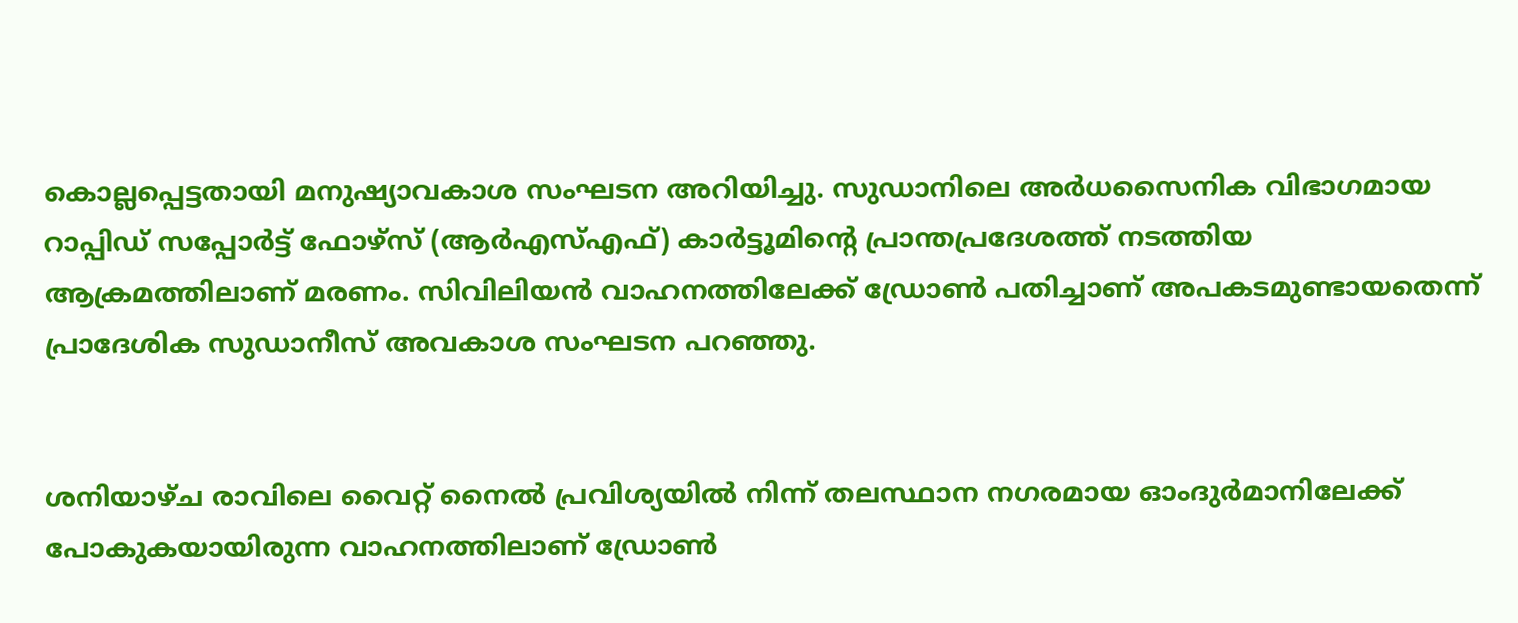കൊല്ലപ്പെട്ടതായി മനുഷ്യാവകാശ സംഘടന അറിയിച്ചു. സുഡാനിലെ അർധസൈനിക വിഭാഗമായ റാപ്പിഡ് സപ്പോർട്ട് ഫോഴ്‌സ് (ആർ‌എസ്‌എഫ്) കാർട്ടൂമിന്റെ പ്രാന്തപ്രദേശത്ത് നടത്തിയ ആക്രമത്തിലാണ് മരണം. സിവിലിയൻ വാഹനത്തിലേക്ക് ഡ്രോൺ പതിച്ചാണ് അപകടമുണ്ടായതെന്ന് പ്രാദേശിക സുഡാനീസ് അവകാശ സംഘടന പറഞ്ഞു.


ശനിയാഴ്ച രാവിലെ വൈറ്റ് നൈൽ പ്രവിശ്യയിൽ നിന്ന് തലസ്ഥാന നഗരമായ ഓംദുർമാനിലേക്ക് പോകുകയായിരുന്ന വാഹനത്തിലാണ് ഡ്രോൺ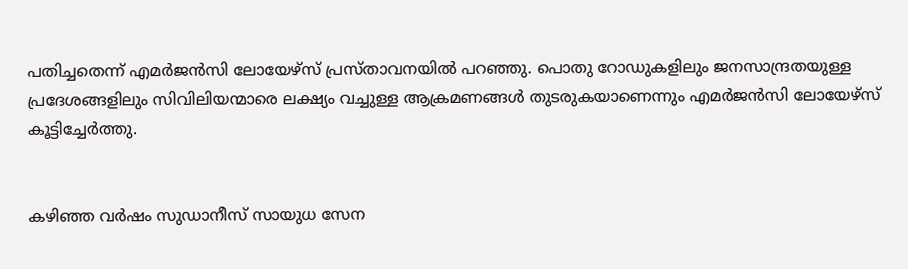പതിച്ചതെന്ന് എമർജൻസി ലോയേഴ്‌സ് പ്രസ്താവനയിൽ പറഞ്ഞു. പൊതു റോഡുകളിലും ജനസാന്ദ്രതയുള്ള പ്രദേശങ്ങളിലും സിവിലിയന്മാരെ ലക്ഷ്യം വച്ചുള്ള ആക്രമണങ്ങൾ തുടരുകയാണെന്നും എമർജൻസി ലോയേഴ്‌സ് കൂട്ടിച്ചേർത്തു.


കഴിഞ്ഞ വർഷം സുഡാനീസ് സായുധ സേന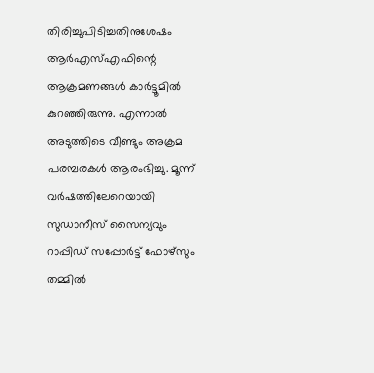തിരിച്ചുപിടിച്ചതിനുശേഷം ആർ‌എസ്‌എഫിന്റെ ആക്രമണങ്ങൾ കാർട്ടൂമിൽ കുറഞ്ഞിരുന്നു. എന്നാൽ അടുത്തിടെ വീണ്ടും അക്രമ പരമ്പരകൾ ആരംഭിച്ചു. മൂന്ന് വർഷത്തിലേറെയായി സുഡാനീസ് സൈന്യവും റാപ്പിഡ് സപ്പോർട്ട് ഫോഴ്‌സും തമ്മിൽ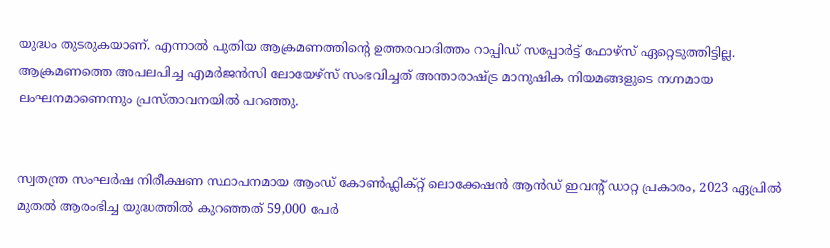യുദ്ധം തുടരുകയാണ്. എന്നാൽ പുതിയ ആക്രമണത്തിന്റെ ഉത്തരവാദിത്തം റാപ്പിഡ് സപ്പോർട്ട് ഫോഴ്‌സ് ഏറ്റെടുത്തിട്ടില്ല. ആക്രമണത്തെ അപലപിച്ച എമർജൻസി ലോയേഴ്‌സ് സംഭവിച്ചത് അന്താരാഷ്ട്ര മാനുഷിക നിയമങ്ങളുടെ നഗ്നമായ ലംഘനമാണെന്നും പ്രസ്താവനയിൽ പറഞ്ഞു.


സ്വതന്ത്ര സംഘർഷ നിരീക്ഷണ സ്ഥാപനമായ ആംഡ് കോൺഫ്ലിക്റ്റ് ലൊക്കേഷൻ ആൻഡ് ഇവന്റ് ഡാറ്റ പ്രകാരം, 2023 ഏപ്രിൽ മുതൽ ആരംഭിച്ച യുദ്ധത്തിൽ കുറഞ്ഞത് 59,000 പേർ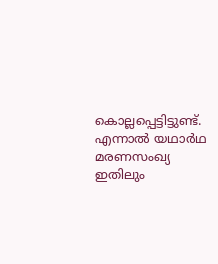കൊല്ലപ്പെട്ടിട്ടുണ്ട്. എന്നാൽ യഥാർഥ മരണസംഖ്യ ഇതിലും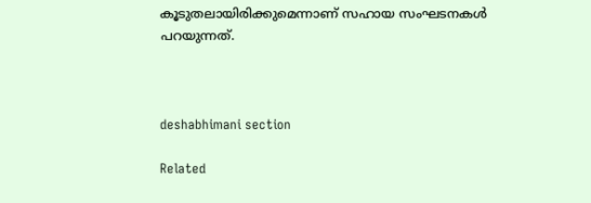കൂടുതലായിരിക്കുമെന്നാണ് സഹായ സംഘടനകൾ പറയുന്നത്.



deshabhimani section

Related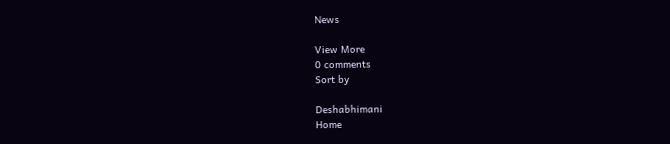News

View More
0 comments
Sort by

Deshabhimani
Home